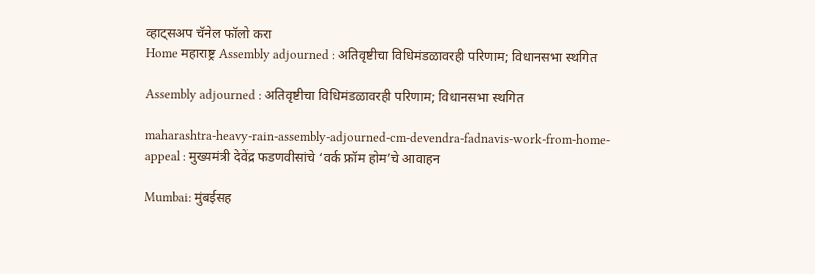व्हाट्सअप चॅनेल फॉलो करा
Home महाराष्ट्र Assembly adjourned : अतिवृष्टीचा विधिमंडळावरही परिणाम; विधानसभा स्थगित

Assembly adjourned : अतिवृष्टीचा विधिमंडळावरही परिणाम; विधानसभा स्थगित

maharashtra-heavy-rain-assembly-adjourned-cm-devendra-fadnavis-work-from-home-appeal : मुख्यमंत्री देवेंद्र फडणवीसांचे ‘वर्क फ्रॉम होम’चे आवाहन

Mumbai: मुंबईसह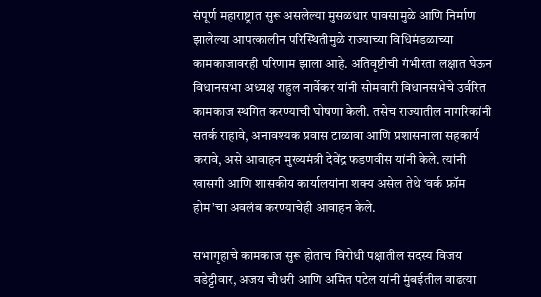संपूर्ण महाराष्ट्रात सुरू असलेल्या मुसळधार पावसामुळे आणि निर्माण झालेल्या आपत्कालीन परिस्थितीमुळे राज्याच्या विधिमंडळाच्या कामकाजावरही परिणाम झाला आहे. अतिवृष्टीची गंभीरता लक्षात घेऊन विधानसभा अध्यक्ष राहुल नार्वेकर यांनी सोमवारी विधानसभेचे उर्वरित कामकाज स्थगित करण्याची घोषणा केली. तसेच राज्यातील नागरिकांनी सतर्क राहावे, अनावश्यक प्रवास टाळावा आणि प्रशासनाला सहकार्य करावे, असे आवाहन मुख्यमंत्री देवेंद्र फडणवीस यांनी केले. त्यांनी खासगी आणि शासकीय कार्यालयांना शक्य असेल तेथे ‘वर्क फ्रॉम होम’चा अवलंब करण्याचेही आवाहन केले.

सभागृहाचे कामकाज सुरू होताच विरोधी पक्षातील सदस्य विजय वडेट्टीवार, अजय चौधरी आणि अमित पटेल यांनी मुंबईतील वाढत्या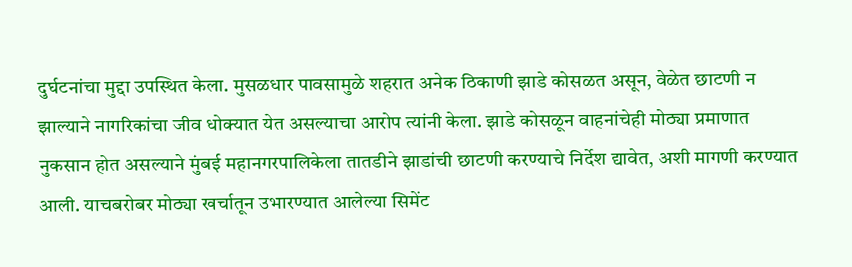दुर्घटनांचा मुद्दा उपस्थित केला. मुसळधार पावसामुळे शहरात अनेक ठिकाणी झाडे कोसळत असून, वेळेत छाटणी न झाल्याने नागरिकांचा जीव धोक्यात येत असल्याचा आरोप त्यांनी केला. झाडे कोसळून वाहनांचेही मोठ्या प्रमाणात नुकसान होत असल्याने मुंबई महानगरपालिकेला तातडीने झाडांची छाटणी करण्याचे निर्देश द्यावेत, अशी मागणी करण्यात आली. याचबरोबर मोठ्या खर्चातून उभारण्यात आलेल्या सिमेंट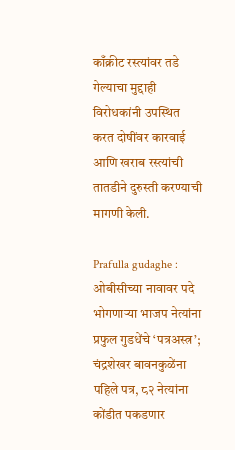काँक्रीट रस्त्यांवर तडे गेल्याचा मुद्दाही विरोधकांनी उपस्थित करत दोषींवर कारवाई आणि खराब रस्त्यांची तातडीने दुरुस्ती करण्याची मागणी केली.

Prafulla gudaghe : ओबीसीच्या नावावर पदे भोगणाऱ्या भाजप नेत्यांना प्रफुल गुडधेंचे ‘पत्रअस्त्र’; चंद्रशेखर बावनकुळेंना पहिले पत्र, ८२ नेत्यांना कोंडीत पकडणार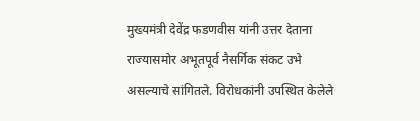मुख्यमंत्री देवेंद्र फडणवीस यांनी उत्तर देताना राज्यासमोर अभूतपूर्व नैसर्गिक संकट उभे असल्याचे सांगितले. विरोधकांनी उपस्थित केलेले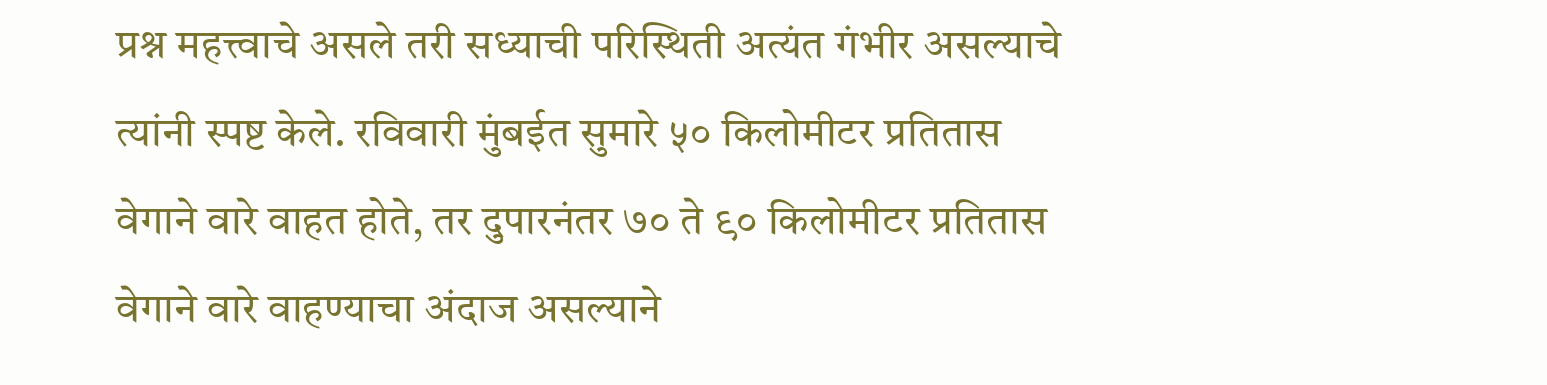प्रश्न महत्त्वाचे असले तरी सध्याची परिस्थिती अत्यंत गंभीर असल्याचे त्यांनी स्पष्ट केले. रविवारी मुंबईत सुमारे ५० किलोमीटर प्रतितास वेगाने वारे वाहत होते, तर दुपारनंतर ७० ते ९० किलोमीटर प्रतितास वेगाने वारे वाहण्याचा अंदाज असल्याने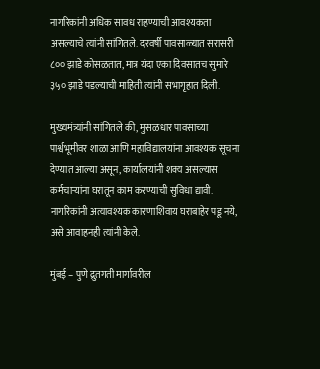नागरिकांनी अधिक सावध राहण्याची आवश्यकता असल्याचे त्यांनी सांगितले. दरवर्षी पावसाळ्यात सरासरी ८०० झाडे कोसळतात, मात्र यंदा एका दिवसातच सुमारे ३५० झाडे पडल्याची माहिती त्यांनी सभागृहात दिली.

मुख्यमंत्र्यांनी सांगितले की, मुसळधार पावसाच्या पार्श्वभूमीवर शाळा आणि महाविद्यालयांना आवश्यक सूचना देण्यात आल्या असून, कार्यालयांनी शक्य असल्यास कर्मचाऱ्यांना घरातून काम करण्याची सुविधा द्यावी. नागरिकांनी अत्यावश्यक कारणाशिवाय घराबाहेर पडू नये, असे आवाहनही त्यांनी केले.

मुंबई – पुणे द्रुतगती मार्गावरील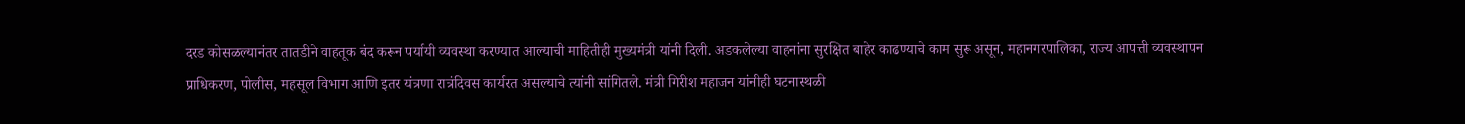दरड कोसळल्यानंतर तातडीने वाहतूक बंद करून पर्यायी व्यवस्था करण्यात आल्याची माहितीही मुख्यमंत्री यांनी दिली. अडकलेल्या वाहनांना सुरक्षित बाहेर काढण्याचे काम सुरू असून, महानगरपालिका, राज्य आपत्ती व्यवस्थापन प्राधिकरण, पोलीस, महसूल विभाग आणि इतर यंत्रणा रात्रंदिवस कार्यरत असल्याचे त्यांनी सांगितले. मंत्री गिरीश महाजन यांनीही घटनास्थळी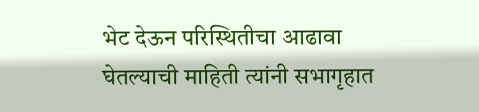भेट देऊन परिस्थितीचा आढावा घेतल्याची माहिती त्यांनी सभागृहात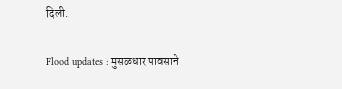दिली.

Flood updates : मुसळधार पावसाने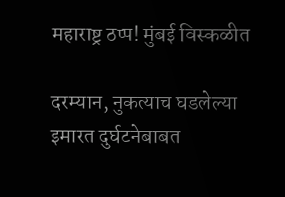महाराष्ट्र ठप्प! मुंबई विस्कळीत

दरम्यान, नुकत्याच घडलेल्या इमारत दुर्घटनेबाबत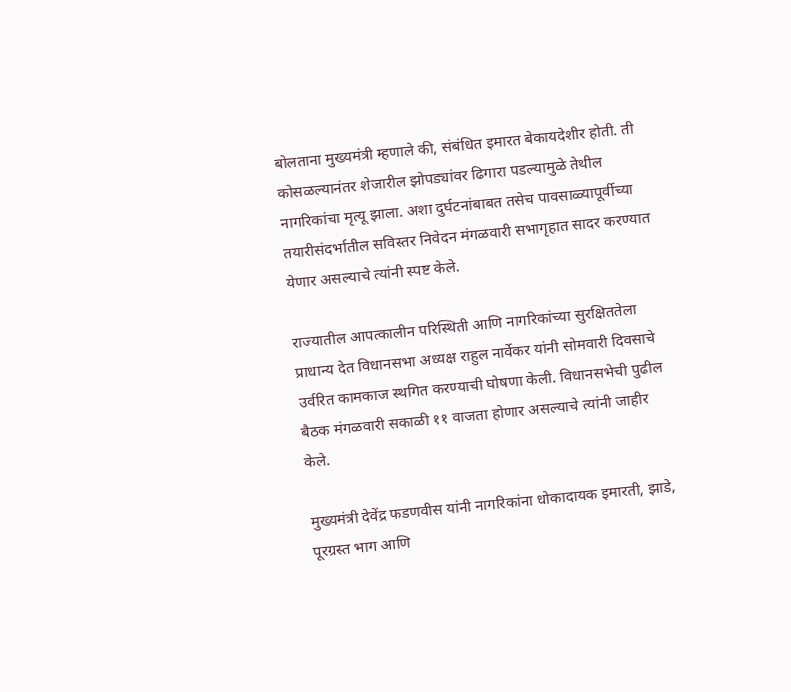बोलताना मुख्यमंत्री म्हणाले की, संबंधित इमारत बेकायदेशीर होती. ती कोसळल्यानंतर शेजारील झोपड्यांवर ढिगारा पडल्यामुळे तेथील नागरिकांचा मृत्यू झाला. अशा दुर्घटनांबाबत तसेच पावसाळ्यापूर्वीच्या तयारीसंदर्भातील सविस्तर निवेदन मंगळवारी सभागृहात सादर करण्यात येणार असल्याचे त्यांनी स्पष्ट केले.

राज्यातील आपत्कालीन परिस्थिती आणि नागरिकांच्या सुरक्षिततेला प्राधान्य देत विधानसभा अध्यक्ष राहुल नार्वेकर यांनी सोमवारी दिवसाचे उर्वरित कामकाज स्थगित करण्याची घोषणा केली. विधानसभेची पुढील बैठक मंगळवारी सकाळी ११ वाजता होणार असल्याचे त्यांनी जाहीर केले.

मुख्यमंत्री देवेंद्र फडणवीस यांनी नागरिकांना धोकादायक इमारती, झाडे, पूरग्रस्त भाग आणि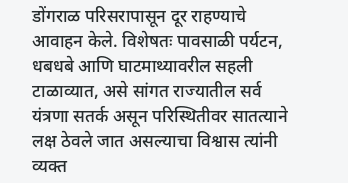डोंगराळ परिसरापासून दूर राहण्याचे आवाहन केले. विशेषतः पावसाळी पर्यटन, धबधबे आणि घाटमाथ्यावरील सहली टाळाव्यात, असे सांगत राज्यातील सर्व यंत्रणा सतर्क असून परिस्थितीवर सातत्याने लक्ष ठेवले जात असल्याचा विश्वास त्यांनी व्यक्त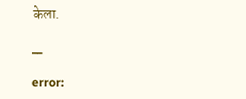केला.

__

error: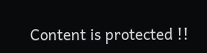Content is protected !!